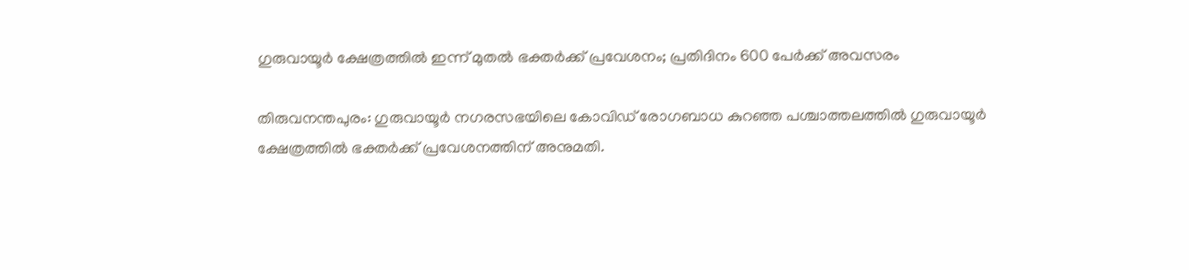ഗുരുവായൂര്‍ ക്ഷേത്രത്തില്‍ ഇന്ന് മുതല്‍ ഭക്തര്‍ക്ക് പ്രവേശനം; പ്രതിദിനം 600 പേര്‍ക്ക് അവസരം

തിരുവനന്തപുരം: ഗുരുവായൂര്‍ നഗരസഭയിലെ കോവിഡ്‌ രോഗബാധ കുറഞ്ഞ പശ്ചാത്തലത്തില്‍ ഗുരുവായൂര്‍ ക്ഷേത്രത്തില്‍ ഭക്തര്‍ക്ക് പ്രവേശനത്തിന് അനുമതി.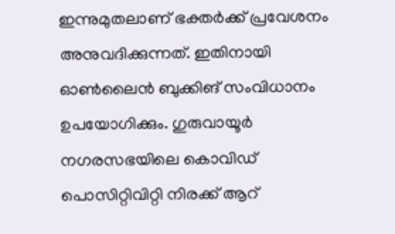ഇന്നുമുതലാണ് ഭക്തര്‍ക്ക് പ്രവേശനം അനുവദിക്കുന്നത്. ഇതിനായി ഓണ്‍ലൈന്‍ ബുക്കിങ് സംവിധാനം ഉപയോഗിക്കും. ഗുരുവായൂര്‍ നഗരസഭയിലെ കൊവിഡ് പൊസിറ്റിവിറ്റി നിരക്ക് ആറ്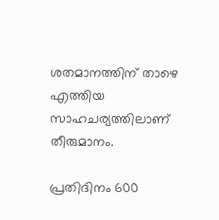ശതമാനത്തിന് താഴെ എത്തിയ സാഹചര്യത്തിലാണ് തീരുമാനം.

പ്രതിദിനം 600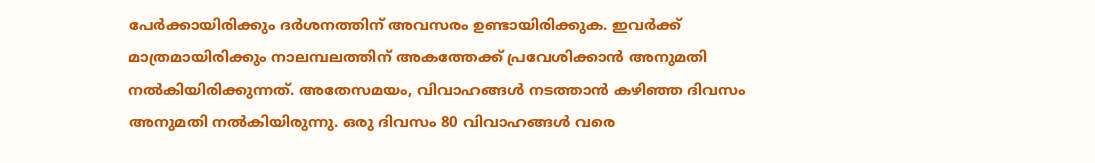പേര്‍ക്കായിരിക്കും ദര്‍ശനത്തിന് അവസരം ഉണ്ടായിരിക്കുക. ഇവര്‍ക്ക് മാത്രമായിരിക്കും നാലമ്പലത്തിന് അകത്തേക്ക് പ്രവേശിക്കാന്‍ അനുമതി നല്‍കിയിരിക്കുന്നത്. അതേസമയം, വിവാഹങ്ങള്‍ നടത്താന്‍ കഴിഞ്ഞ ദിവസം അനുമതി നല്‍കിയിരുന്നു. ഒരു ദിവസം 80 വിവാഹങ്ങള്‍ വരെ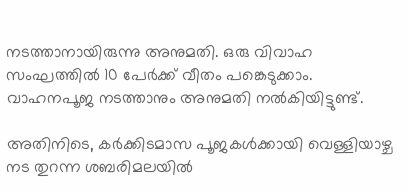നടത്താനായിരുന്നു അനുമതി. ഒരു വിവാഹ സംഘത്തില്‍ 10 പേര്‍ക്ക് വീതം പങ്കെടുക്കാം. വാഹനപൂജ നടത്താനും അനുമതി നല്‍കിയിട്ടുണ്ട്.

അതിനിടെ, കര്‍ക്കിടമാസ പൂജകള്‍ക്കായി വെള്ളിയാഴ്ച നട തുറന്ന ശബരിമലയില്‍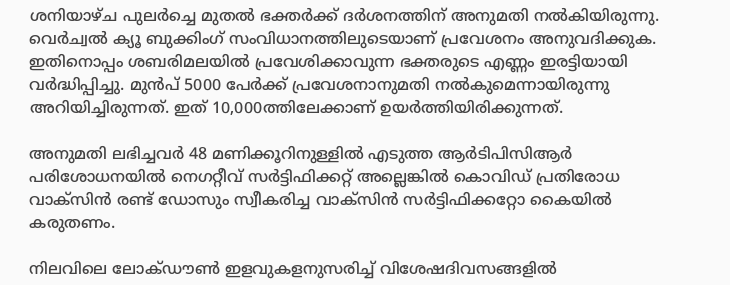ശനിയാഴ്ച പുലര്‍ച്ചെ മുതല്‍ ഭക്തര്‍ക്ക് ദര്‍ശനത്തിന് അനുമതി നല്‍കിയിരുന്നു. വെര്‍ച്വല്‍ ക്യൂ ബുക്കിംഗ് സംവിധാനത്തിലുടെയാണ് പ്രവേശനം അനുവദിക്കുക. ഇതിനൊപ്പം ശബരിമലയില്‍ പ്രവേശിക്കാവുന്ന ഭക്തരുടെ എണ്ണം ഇരട്ടിയായി വര്‍ദ്ധിപ്പിച്ചു. മുന്‍പ് 5000 പേര്‍ക്ക് പ്രവേശനാനുമതി നല്‍കുമെന്നായിരുന്നു അറിയിച്ചിരുന്നത്. ഇത് 10,000ത്തിലേക്കാണ് ഉയര്‍ത്തിയിരിക്കുന്നത്.

അനുമതി ലഭിച്ചവര്‍ 48 മണിക്കൂറിനുള്ളില്‍ എടുത്ത ആര്‍ടിപിസിആര്‍ പരിശോധനയില്‍ നെഗറ്റീവ് സര്‍ട്ടിഫിക്കറ്റ് അല്ലെങ്കില്‍ കൊവിഡ് പ്രതിരോധ വാക്സിന്‍ രണ്ട് ഡോസും സ്വീകരിച്ച വാക്സിന്‍ സര്‍ട്ടിഫിക്കറ്റോ കൈയില്‍ കരുതണം.

നിലവിലെ ലോക്ഡൗണ്‍ ഇളവുകളനുസരിച്ച് വിശേഷദിവസങ്ങളില്‍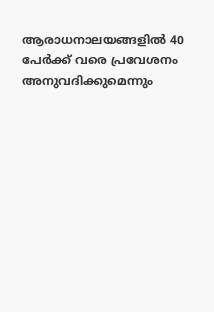ആരാധനാലയങ്ങളില്‍ 40 പേര്‍ക്ക് വരെ പ്രവേശനം അനുവദിക്കുമെന്നും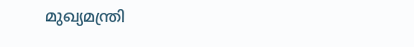മുഖ്യമന്ത്രി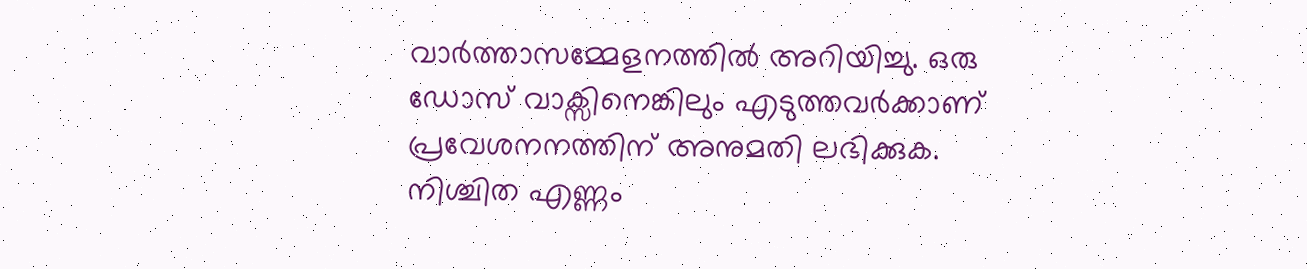വാര്‍ത്താസമ്മേളനത്തില്‍ അറിയിച്ചു. ഒരു ഡോസ് വാക്സിനെങ്കിലും എടുത്തവര്‍ക്കാണ് പ്രവേശനനത്തിന് അനുമതി ലഭിക്കുക. നിശ്ചിത എണ്ണം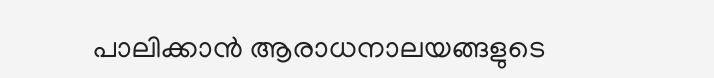പാലിക്കാന്‍ ആരാധനാലയങ്ങളുടെ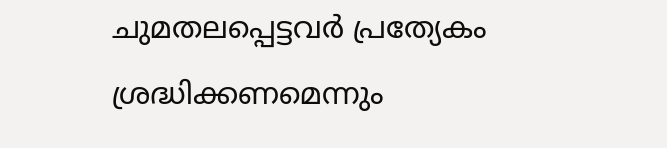ചുമതലപ്പെട്ടവര്‍ പ്രത്യേകം ശ്രദ്ധിക്കണമെന്നും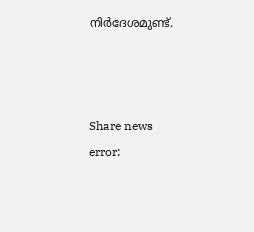നിര്‍ദേശമുണ്ട്.



Share news
error: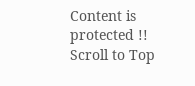Content is protected !!
Scroll to Top